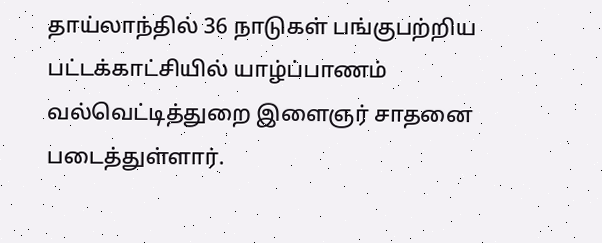தாய்லாந்தில் 36 நாடுகள் பங்குபற்றிய பட்டக்காட்சியில் யாழ்ப்பாணம் வல்வெட்டித்துறை இளைஞர் சாதனை படைத்துள்ளார்.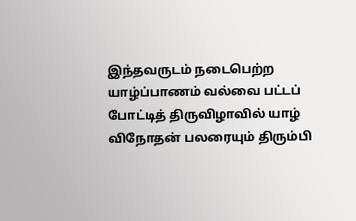இந்தவருடம் நடைபெற்ற யாழ்ப்பாணம் வல்வை பட்டப் போட்டித் திருவிழாவில் யாழ் விநோதன் பலரையும் திரும்பி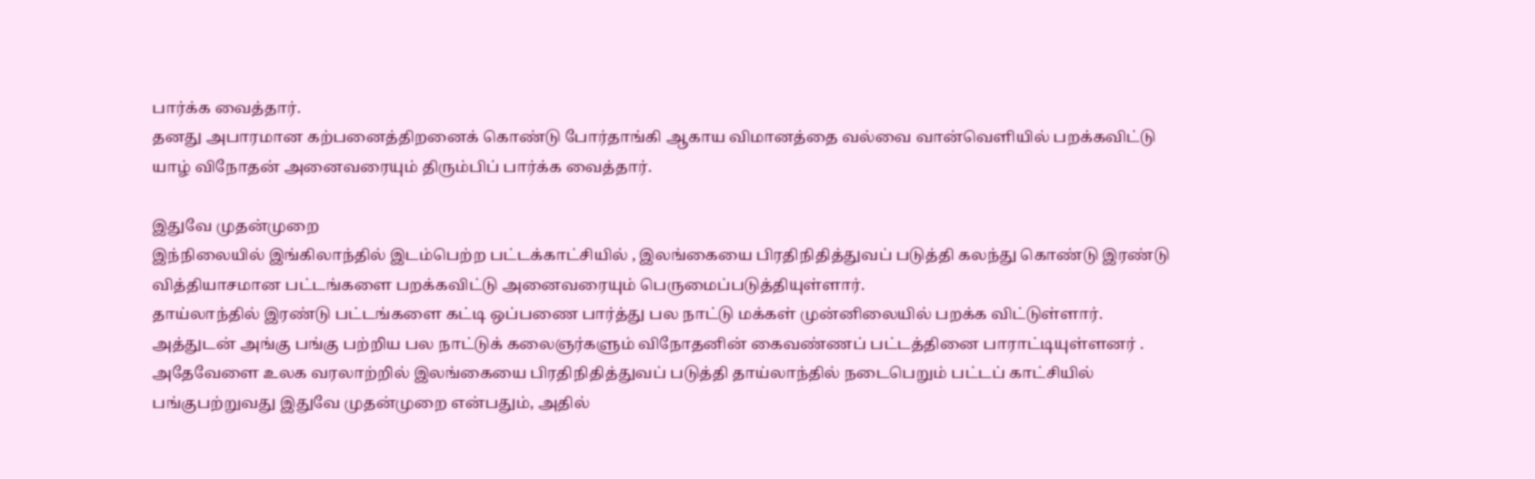பார்க்க வைத்தார்.
தனது அபாரமான கற்பனைத்திறனைக் கொண்டு போர்தாங்கி ஆகாய விமானத்தை வல்வை வான்வெளியில் பறக்கவிட்டு யாழ் விநோதன் அனைவரையும் திரும்பிப் பார்க்க வைத்தார்.

இதுவே முதன்முறை
இந்நிலையில் இங்கிலாந்தில் இடம்பெற்ற பட்டக்காட்சியில் , இலங்கையை பிரதிநிதித்துவப் படுத்தி கலந்து கொண்டு இரண்டு வித்தியாசமான பட்டங்களை பறக்கவிட்டு அனைவரையும் பெருமைப்படுத்தியுள்ளார்.
தாய்லாந்தில் இரண்டு பட்டங்களை கட்டி ஒப்பணை பார்த்து பல நாட்டு மக்கள் முன்னிலையில் பறக்க விட்டுள்ளார். அத்துடன் அங்கு பங்கு பற்றிய பல நாட்டுக் கலைஞர்களும் விநோதனின் கைவண்ணப் பட்டத்தினை பாராட்டியுள்ளனர் .
அதேவேளை உலக வரலாற்றில் இலங்கையை பிரதிநிதித்துவப் படுத்தி தாய்லாந்தில் நடைபெறும் பட்டப் காட்சியில் பங்குபற்றுவது இதுவே முதன்முறை என்பதும், அதில்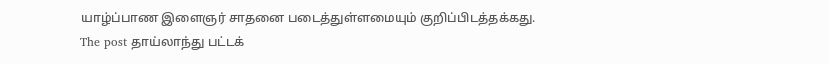யாழ்ப்பாண இளைஞர் சாதனை படைத்துள்ளமையும் குறிப்பிடத்தக்கது.
The post தாய்லாந்து பட்டக்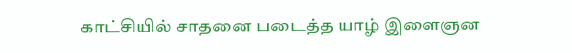காட்சியில் சாதனை படைத்த யாழ் இளைஞன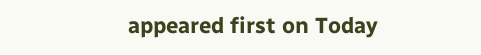appeared first on Today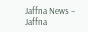Jaffna News – Jaffna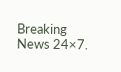Breaking News 24×7.